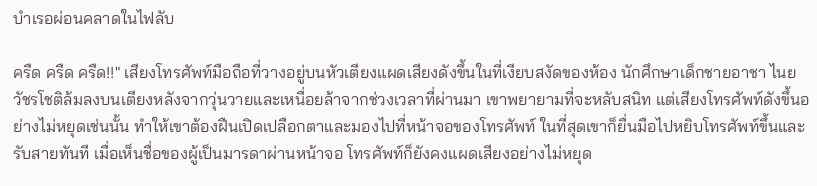บำเรอผ่อนคลาดในไฟลับ

ครืด ครืด ครืด!!" เสียงโทรศัพท์มือถือที่วางอยู่บนหัวเตียงแผดเสียงดังขึ้นในที่เงียบสงัดของห้อง นักศึกษาเด็กชายอาชา ไนย วัชรโชติล้มลงบนเตียงหลังจากวุ่นวายและเหนื่อยล้าจากช่วงเวลาที่ผ่านมา เขาพยายามที่จะหลับสนิท แต่เสียงโทรศัพท์ดังขึ้นอย่างไม่หยุดเช่นนั้น ทำให้เขาต้องฝืนเปิดเปลือกตาและมองไปที่หน้าจอของโทรศัพท์ ในที่สุดเขาก็ยื่นมือไปหยิบโทรศัพท์ขึ้นและรับสายทันที เมื่อเห็นชื่อของผู้เป็นมารดาผ่านหน้าจอ โทรศัพท์ก็ยังคงแผดเสียงอย่างไม่หยุด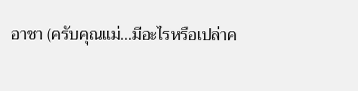อาชา (ครับคุณแม่…มีอะไรหรือเปล่าค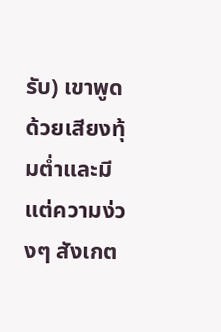รับ) เขาพูดด้วยเสียงทุ้มต่ำและมีแต่ความง่วงๆ สังเกต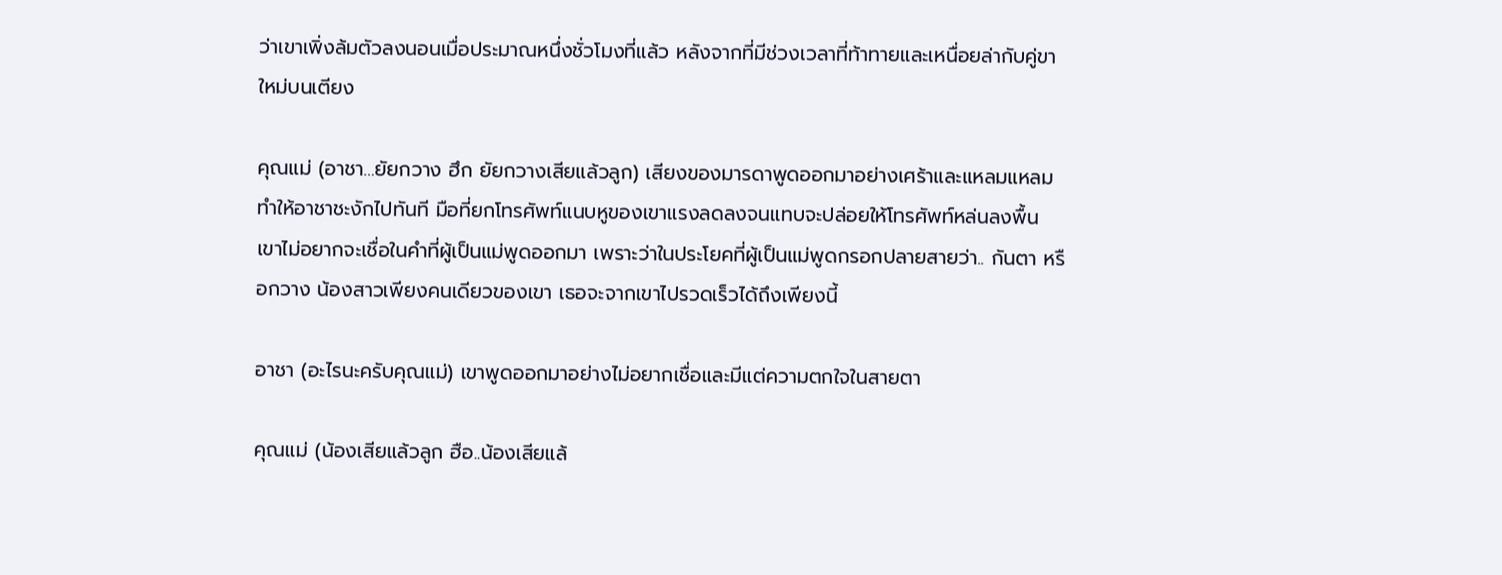ว่าเขาเพิ่งล้มตัวลงนอนเมื่อประมาณหนึ่งชั่วโมงที่แล้ว หลังจากที่มีช่วงเวลาที่ท้าทายและเหนื่อยล่ากับคู่ขาใหม่บนเตียง

คุณแม่ (อาชา…ยัยกวาง ฮึก ยัยกวางเสียแล้วลูก) เสียงของมารดาพูดออกมาอย่างเศร้าและแหลมแหลม ทำให้อาชาชะงักไปทันที มือที่ยกโทรศัพท์แนบหูของเขาแรงลดลงจนแทบจะปล่อยให้โทรศัพท์หล่นลงพื้น เขาไม่อยากจะเชื่อในคำที่ผู้เป็นแม่พูดออกมา เพราะว่าในประโยคที่ผู้เป็นแม่พูดกรอกปลายสายว่า.. กันตา หรือกวาง น้องสาวเพียงคนเดียวของเขา เธอจะจากเขาไปรวดเร็วได้ถึงเพียงนี้

อาชา (อะไรนะครับคุณแม่) เขาพูดออกมาอย่างไม่อยากเชื่อและมีแต่ความตกใจในสายตา

คุณแม่ (น้องเสียแล้วลูก ฮือ..น้องเสียแล้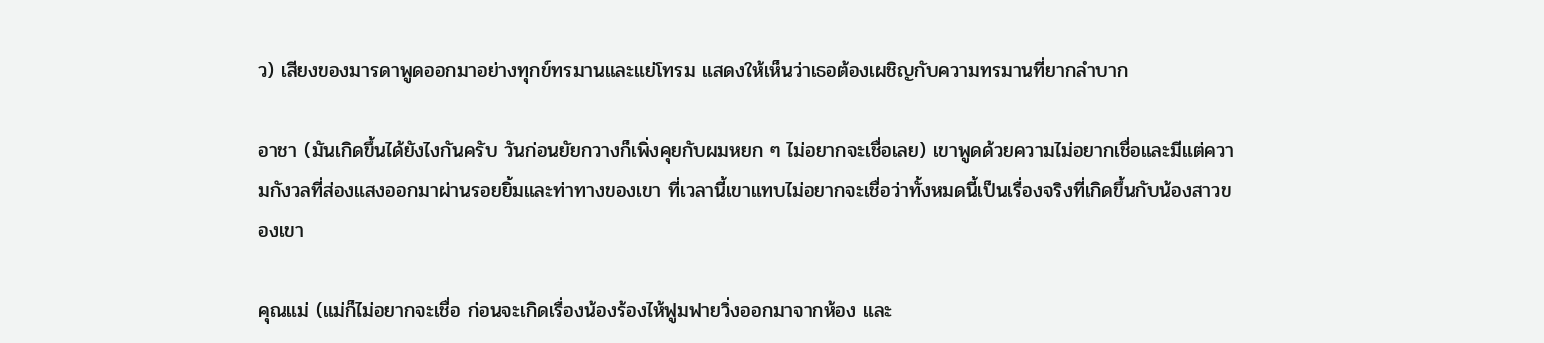ว) เสียงของมารดาพูดออกมาอย่างทุกข์ทรมานและแย่โทรม แสดงให้เห็นว่าเธอต้องเผชิญกับความทรมานที่ยากลำบาก

อาชา (มันเกิดขึ้นได้ยังไงกันครับ วันก่อนยัยกวางก็เพิ่งคุยกับผมหยก ๆ ไม่อยากจะเชื่อเลย) เขาพูดด้วยความไม่อยากเชื่อและมีแต่ความกังวลที่ส่องแสงออกมาผ่านรอยยิ้มและท่าทางของเขา ที่เวลานี้เขาแทบไม่อยากจะเชื่อว่าทั้งหมดนี้เป็นเรื่องจริงที่เกิดขึ้นกับน้องสาวของเขา

คุณแม่ (แม่ก็ไม่อยากจะเชื่อ ก่อนจะเกิดเรื่องน้องร้องไห้ฟูมฟายวิ่งออกมาจากห้อง และ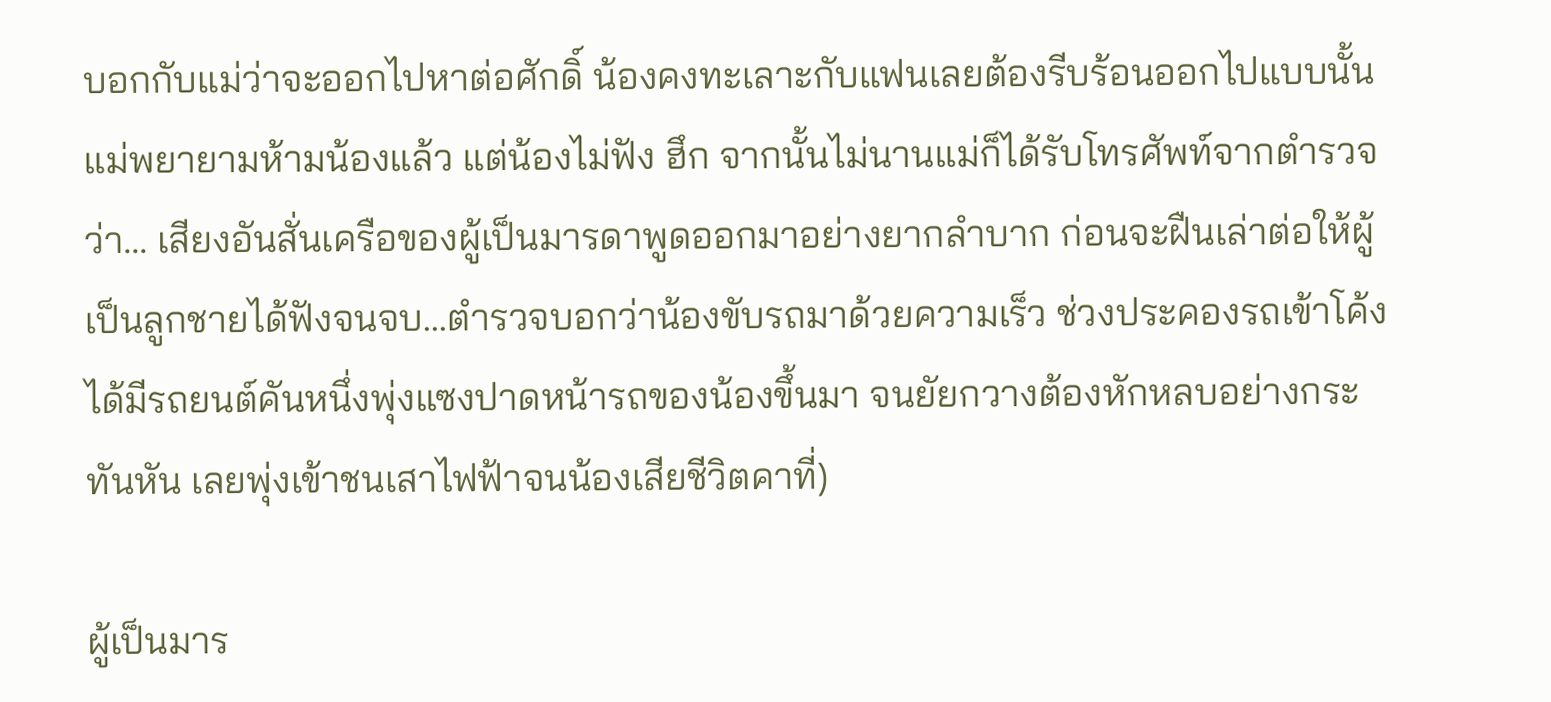บอกกับแม่ว่าจะออกไปหาต่อศักดิ์ น้องคงทะเลาะกับแฟนเลยต้องรีบร้อนออกไปแบบนั้น แม่พยายามห้ามน้องแล้ว แต่น้องไม่ฟัง ฮึก จากนั้นไม่นานแม่ก็ได้รับโทรศัพท์จากตำรวจว่า... เสียงอันสั่นเครือของผู้เป็นมารดาพูดออกมาอย่างยากลำบาก ก่อนจะฝืนเล่าต่อให้ผู้เป็นลูกชายได้ฟังจนจบ...ตำรวจบอกว่าน้องขับรถมาด้วยความเร็ว ช่วงประคองรถเข้าโค้งได้มีรถยนต์คันหนึ่งพุ่งแซงปาดหน้ารถของน้องขึ้นมา จนยัยกวางต้องหักหลบอย่างกระทันหัน เลยพุ่งเข้าชนเสาไฟฟ้าจนน้องเสียชีวิตคาที่)

ผู้เป็นมาร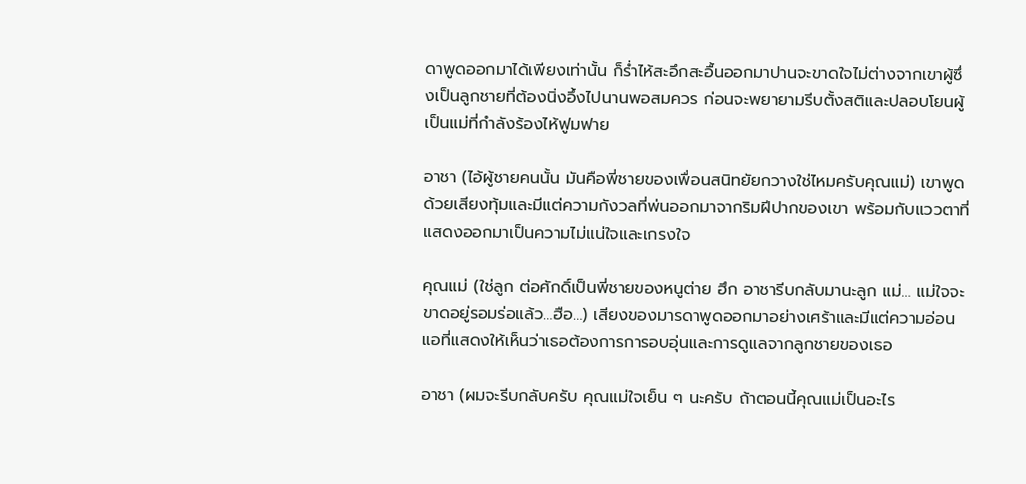ดาพูดออกมาได้เพียงเท่านั้น ก็ร่ำไห้สะอึกสะอื้นออกมาปานจะขาดใจไม่ต่างจากเขาผู้ซึ่งเป็นลูกชายที่ต้องนิ่งอึ้งไปนานพอสมควร ก่อนจะพยายามรีบตั้งสติและปลอบโยนผู้เป็นแม่ที่กำลังร้องไห้ฟูมฟาย

อาชา (ไอ้ผู้ชายคนนั้น มันคือพี่ชายของเพื่อนสนิทยัยกวางใช่ไหมครับคุณแม่) เขาพูดด้วยเสียงทุ้มและมีแต่ความกังวลที่พ่นออกมาจากริมฝีปากของเขา พร้อมกับแววตาที่แสดงออกมาเป็นความไม่แน่ใจและเกรงใจ

คุณแม่ (ใช่ลูก ต่อศักดิ์เป็นพี่ชายของหนูต่าย ฮึก อาชารีบกลับมานะลูก แม่… แม่ใจจะขาดอยู่รอมร่อแล้ว…ฮือ…) เสียงของมารดาพูดออกมาอย่างเศร้าและมีแต่ความอ่อนแอที่แสดงให้เห็นว่าเธอต้องการการอบอุ่นและการดูแลจากลูกชายของเธอ

อาชา (ผมจะรีบกลับครับ คุณแม่ใจเย็น ๆ นะครับ ถ้าตอนนี้คุณแม่เป็นอะไร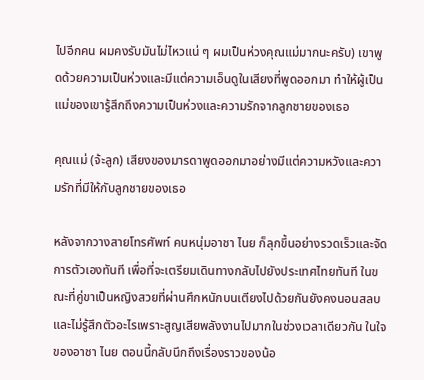ไปอีกคน ผมคงรับมันไม่ไหวแน่ ๆ ผมเป็นห่วงคุณแม่มากนะครับ) เขาพูดด้วยความเป็นห่วงและมีแต่ความเอ็นดูในเสียงที่พูดออกมา ทำให้ผู้เป็นแม่ของเขารู้สึกถึงความเป็นห่วงและความรักจากลูกชายของเธอ

คุณแม่ (จ้ะลูก) เสียงของมารดาพูดออกมาอย่างมีแต่ความหวังและความรักที่มีให้กับลูกชายของเธอ

หลังจากวางสายโทรศัพท์ คนหนุ่มอาชา ไนย ก็ลุกขึ้นอย่างรวดเร็วและจัดการตัวเองทันที เพื่อที่จะเตรียมเดินทางกลับไปยังประเทศไทยทันที ในขณะที่คู่ขาเป็นหญิงสวยที่ผ่านศึกหนักบนเตียงไปด้วยกันยังคงนอนสลบและไม่รู้สึกตัวอะไรเพราะสูญเสียพลังงานไปมากในช่วงเวลาเดียวกัน ในใจของอาชา ไนย ตอนนี้กลับนึกถึงเรื่องราวของน้อ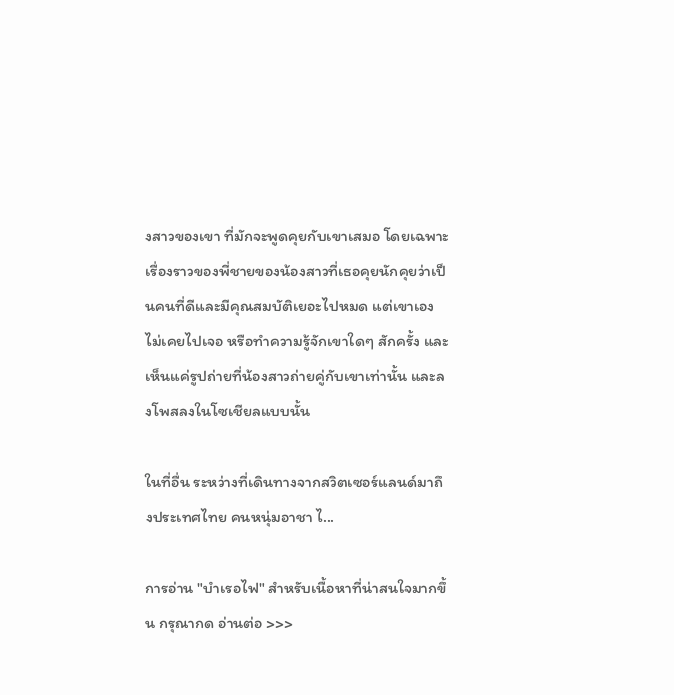งสาวของเขา ที่มักจะพูดคุยกับเขาเสมอ โดยเฉพาะเรื่องราวของพี่ชายของน้องสาวที่เธอคุยนักคุยว่าเป็นคนที่ดีและมีคุณสมบัติเยอะไปหมด แต่เขาเองไม่เคยไปเจอ หรือทำความรู้จักเขาใดๆ สักครั้ง และเห็นแค่รูปถ่ายที่น้องสาวถ่ายคู่กับเขาเท่านั้น และลงโพสลงในโซเชียลแบบนั้น

ในที่อื่น ระหว่างที่เดินทางจากสวิตเซอร์แลนด์มาถึงประเทศไทย คนหนุ่มอาชา ไ...

การอ่าน "บำเรอไฟ" สำหรับเนื้อหาที่น่าสนใจมากขึ้น กรุณากด อ่านต่อ >>>